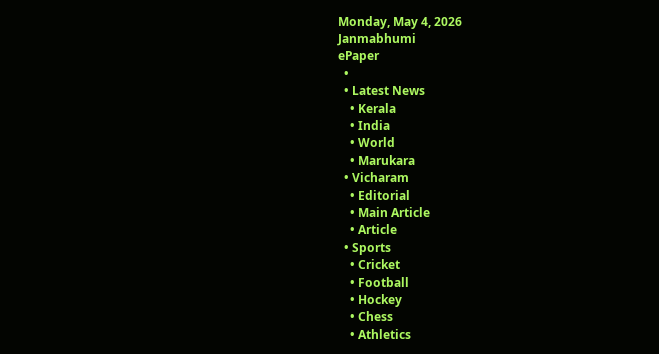Monday, May 4, 2026
Janmabhumi
ePaper
  •
  • Latest News
    • Kerala
    • India
    • World
    • Marukara
  • Vicharam
    • Editorial
    • Main Article
    • Article
  • Sports
    • Cricket
    • Football
    • Hockey
    • Chess
    • Athletics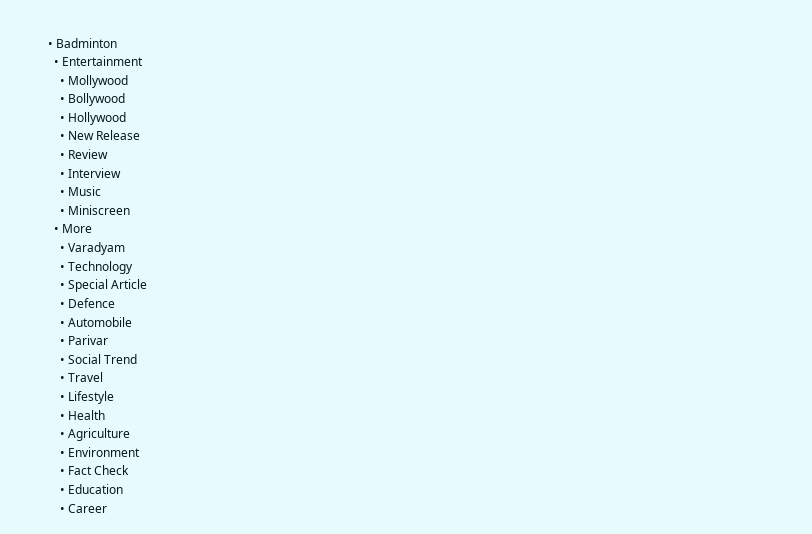• Badminton
  • Entertainment
    • Mollywood
    • Bollywood
    • Hollywood
    • New Release
    • Review
    • Interview
    • Music
    • Miniscreen
  • More
    • Varadyam
    • Technology
    • Special Article
    • Defence
    • Automobile
    • Parivar
    • Social Trend
    • Travel
    • Lifestyle
    • Health
    • Agriculture
    • Environment
    • Fact Check
    • Education
    • Career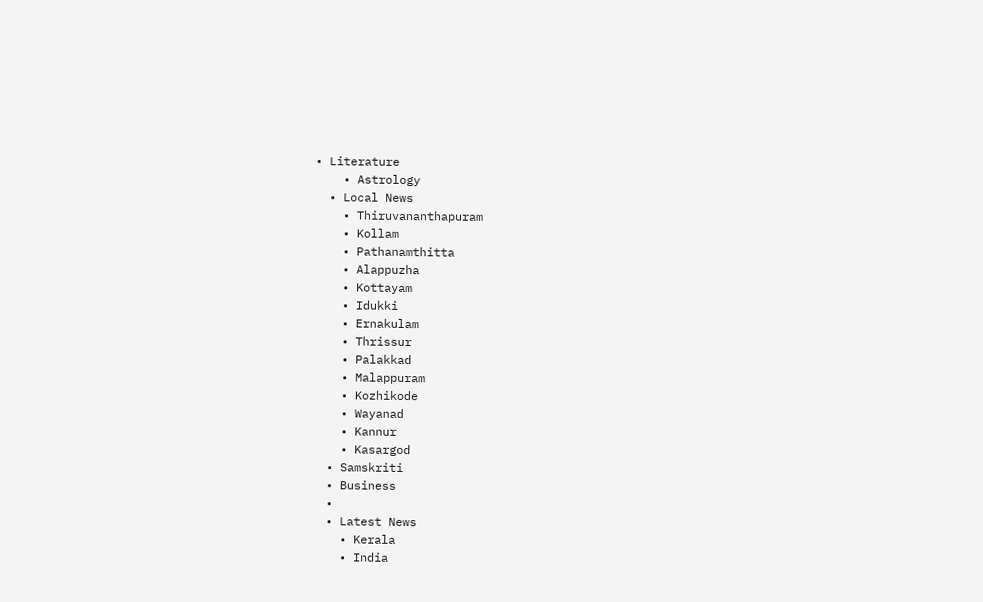• Literature
    • Astrology
  • Local News
    • Thiruvananthapuram
    • Kollam
    • Pathanamthitta
    • Alappuzha
    • Kottayam
    • Idukki
    • Ernakulam
    • Thrissur
    • Palakkad
    • Malappuram
    • Kozhikode
    • Wayanad
    • Kannur
    • Kasargod
  • Samskriti
  • Business
  •
  • Latest News
    • Kerala
    • India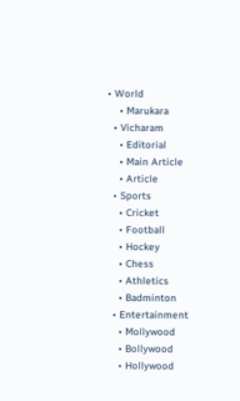• World
    • Marukara
  • Vicharam
    • Editorial
    • Main Article
    • Article
  • Sports
    • Cricket
    • Football
    • Hockey
    • Chess
    • Athletics
    • Badminton
  • Entertainment
    • Mollywood
    • Bollywood
    • Hollywood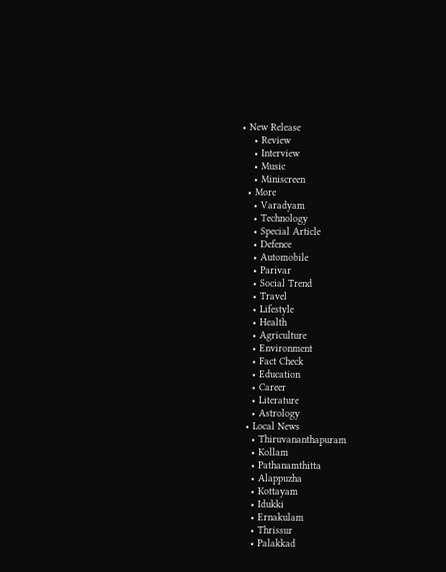• New Release
    • Review
    • Interview
    • Music
    • Miniscreen
  • More
    • Varadyam
    • Technology
    • Special Article
    • Defence
    • Automobile
    • Parivar
    • Social Trend
    • Travel
    • Lifestyle
    • Health
    • Agriculture
    • Environment
    • Fact Check
    • Education
    • Career
    • Literature
    • Astrology
  • Local News
    • Thiruvananthapuram
    • Kollam
    • Pathanamthitta
    • Alappuzha
    • Kottayam
    • Idukki
    • Ernakulam
    • Thrissur
    • Palakkad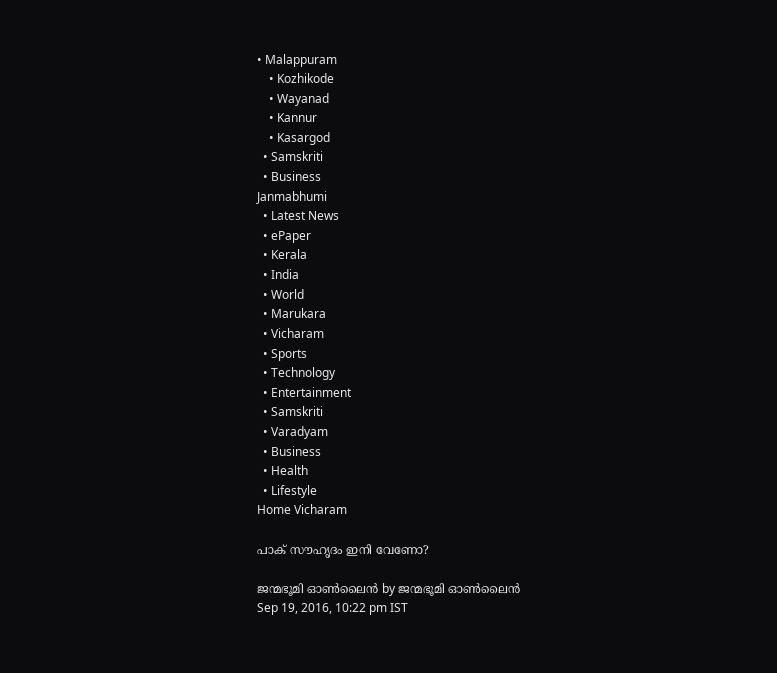• Malappuram
    • Kozhikode
    • Wayanad
    • Kannur
    • Kasargod
  • Samskriti
  • Business
Janmabhumi
  • Latest News
  • ePaper
  • Kerala
  • India
  • World
  • Marukara
  • Vicharam
  • Sports
  • Technology
  • Entertainment
  • Samskriti
  • Varadyam
  • Business
  • Health
  • Lifestyle
Home Vicharam

പാക് സൗഹൃദം ഇനി വേണോ?

ജന്മഭൂമി ഓണ്‍ലൈന്‍ by ജന്മഭൂമി ഓണ്‍ലൈന്‍
Sep 19, 2016, 10:22 pm IST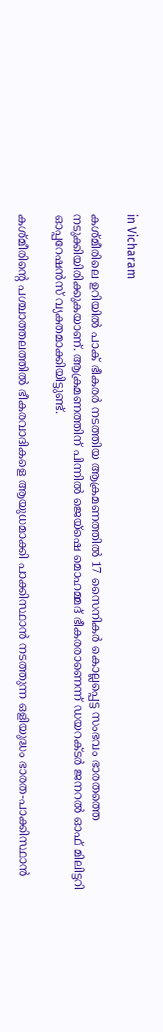in Vicharam

കശ്മീരിലെ ഉറിയില്‍ പാക് ഭീകരര്‍ നടത്തിയ ആക്രമണത്തില്‍ 17 സൈനികര്‍ കൊല്ലപ്പെട്ട സംഭവം ഭാരതത്തെ നടുക്കിയിരിക്കുകയാണ്. ആക്രമണത്തിന് പിന്നില്‍ ജെയ്‌ഷെ മൊഹമ്മദ് ഭീകരരാണെന്ന് ഡയറക്ടര്‍ ജനറല്‍ ഓഫ് മിലിട്ടറി ഓപ്പറേഷന്‍സ് വ്യക്തമാക്കിയിട്ടുണ്ട്.

കശ്മീരിന്റെ പശ്ചാത്തലത്തില്‍ ഭീകരവാദികളെ ആയുധമാക്കി പാക്കിസ്ഥാന്‍ നടത്തുന്ന ഒളിയുദ്ധം ഭാരത-പാക്കിസ്ഥാന്‍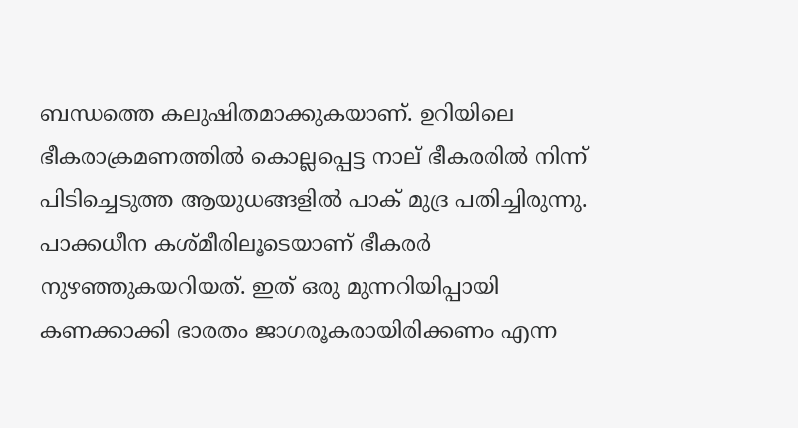ബന്ധത്തെ കലുഷിതമാക്കുകയാണ്. ഉറിയിലെ ഭീകരാക്രമണത്തില്‍ കൊല്ലപ്പെട്ട നാല് ഭീകരരില്‍ നിന്ന് പിടിച്ചെടുത്ത ആയുധങ്ങളില്‍ പാക് മുദ്ര പതിച്ചിരുന്നു. പാക്കധീന കശ്മീരിലൂടെയാണ് ഭീകരര്‍ നുഴഞ്ഞുകയറിയത്. ഇത് ഒരു മുന്നറിയിപ്പായി കണക്കാക്കി ഭാരതം ജാഗരൂകരായിരിക്കണം എന്ന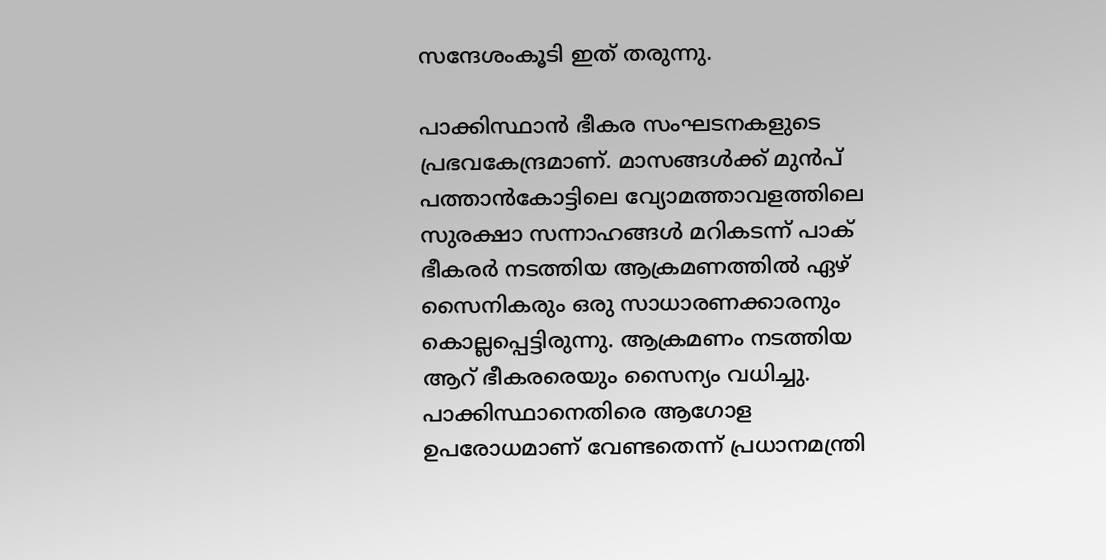സന്ദേശംകൂടി ഇത് തരുന്നു.

പാക്കിസ്ഥാന്‍ ഭീകര സംഘടനകളുടെ പ്രഭവകേന്ദ്രമാണ്. മാസങ്ങള്‍ക്ക് മുന്‍പ് പത്താന്‍കോട്ടിലെ വ്യോമത്താവളത്തിലെ സുരക്ഷാ സന്നാഹങ്ങള്‍ മറികടന്ന് പാക് ഭീകരര്‍ നടത്തിയ ആക്രമണത്തില്‍ ഏഴ് സൈനികരും ഒരു സാധാരണക്കാരനും കൊല്ലപ്പെട്ടിരുന്നു. ആക്രമണം നടത്തിയ ആറ് ഭീകരരെയും സൈന്യം വധിച്ചു. പാക്കിസ്ഥാനെതിരെ ആഗോള ഉപരോധമാണ് വേണ്ടതെന്ന് പ്രധാനമന്ത്രി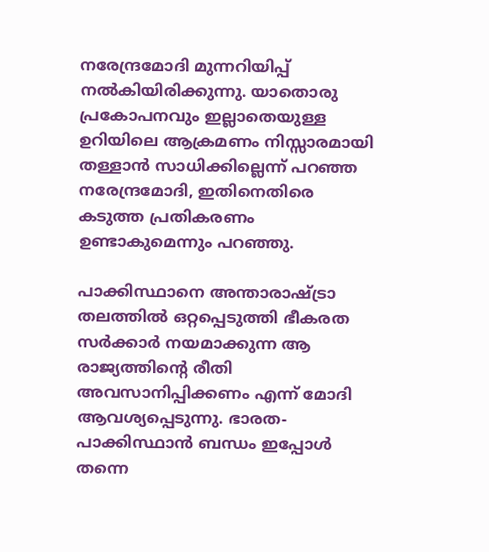നരേന്ദ്രമോദി മുന്നറിയിപ്പ് നല്‍കിയിരിക്കുന്നു. യാതൊരു പ്രകോപനവും ഇല്ലാതെയുള്ള ഉറിയിലെ ആക്രമണം നിസ്സാരമായി തള്ളാന്‍ സാധിക്കില്ലെന്ന് പറഞ്ഞ നരേന്ദ്രമോദി, ഇതിനെതിരെ കടുത്ത പ്രതികരണം ഉണ്ടാകുമെന്നും പറഞ്ഞു.

പാക്കിസ്ഥാനെ അന്താരാഷ്‌ട്രാ തലത്തില്‍ ഒറ്റപ്പെടുത്തി ഭീകരത സര്‍ക്കാര്‍ നയമാക്കുന്ന ആ രാജ്യത്തിന്റെ രീതി അവസാനിപ്പിക്കണം എന്ന് മോദി ആവശ്യപ്പെടുന്നു. ഭാരത-പാക്കിസ്ഥാന്‍ ബന്ധം ഇപ്പോള്‍ തന്നെ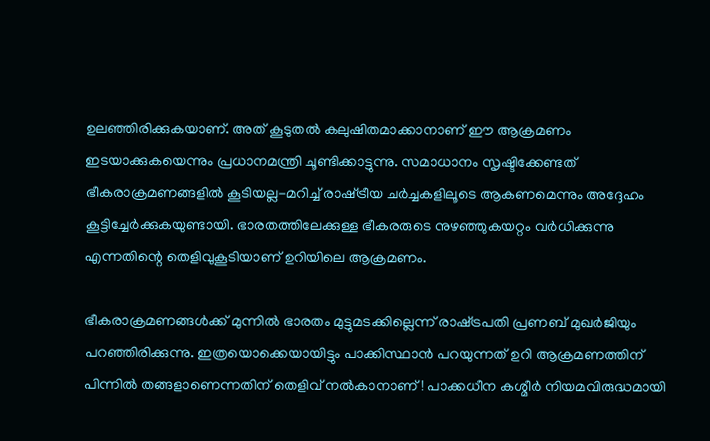ഉലഞ്ഞിരിക്കുകയാണ്. അത് കൂടുതല്‍ കലുഷിതമാക്കാനാണ് ഈ ആക്രമണം ഇടയാക്കുകയെന്നും പ്രധാനമന്ത്രി ചൂണ്ടിക്കാട്ടുന്നു. സമാധാനം സൃഷ്ടിക്കേണ്ടത് ഭീകരാക്രമണങ്ങളില്‍ കൂടിയല്ല-മറിച്ച് രാഷ്‌ട്രീയ ചര്‍ച്ചകളിലൂടെ ആകണമെന്നും അദ്ദേഹം കൂട്ടിച്ചേര്‍ക്കുകയുണ്ടായി. ഭാരതത്തിലേക്കുള്ള ഭീകരരുടെ നുഴഞ്ഞുകയറ്റം വര്‍ധിക്കുന്നു എന്നതിന്റെ തെളിവുകൂടിയാണ് ഉറിയിലെ ആക്രമണം.

ഭീകരാക്രമണങ്ങള്‍ക്ക് മുന്നില്‍ ഭാരതം മുട്ടുമടക്കില്ലെന്ന് രാഷ്‌ട്രപതി പ്രണബ് മുഖര്‍ജിയും പറഞ്ഞിരിക്കുന്നു. ഇത്രയൊക്കെയായിട്ടും പാക്കിസ്ഥാന്‍ പറയുന്നത് ഉറി ആക്രമണത്തിന് പിന്നില്‍ തങ്ങളാണെന്നതിന് തെളിവ് നല്‍കാനാണ്! പാക്കധീന കശ്മീര്‍ നിയമവിരുദ്ധമായി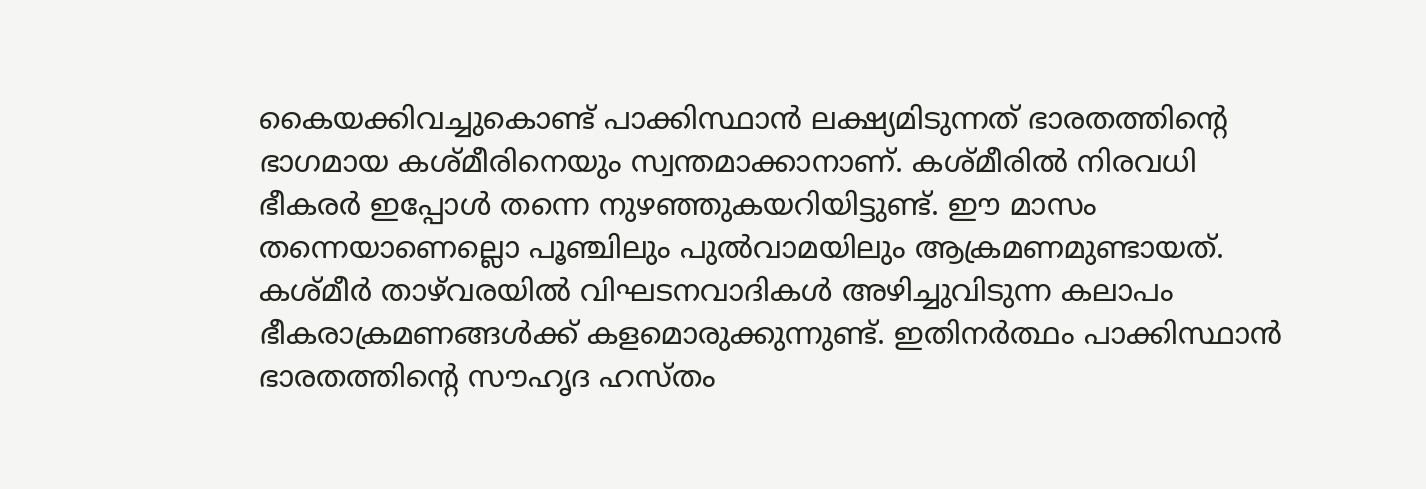കൈയക്കിവച്ചുകൊണ്ട് പാക്കിസ്ഥാന്‍ ലക്ഷ്യമിടുന്നത് ഭാരതത്തിന്റെ ഭാഗമായ കശ്മീരിനെയും സ്വന്തമാക്കാനാണ്. കശ്മീരില്‍ നിരവധി ഭീകരര്‍ ഇപ്പോള്‍ തന്നെ നുഴഞ്ഞുകയറിയിട്ടുണ്ട്. ഈ മാസം തന്നെയാണെല്ലൊ പൂഞ്ചിലും പുല്‍വാമയിലും ആക്രമണമുണ്ടായത്. കശ്മീര്‍ താഴ്‌വരയില്‍ വിഘടനവാദികള്‍ അഴിച്ചുവിടുന്ന കലാപം ഭീകരാക്രമണങ്ങള്‍ക്ക് കളമൊരുക്കുന്നുണ്ട്. ഇതിനര്‍ത്ഥം പാക്കിസ്ഥാന്‍ ഭാരതത്തിന്റെ സൗഹൃദ ഹസ്തം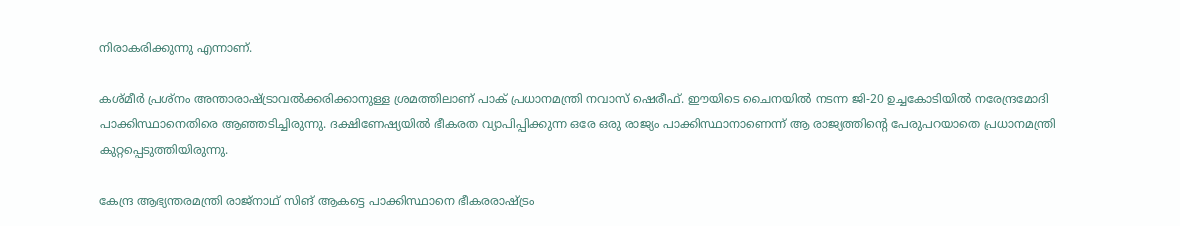നിരാകരിക്കുന്നു എന്നാണ്.

കശ്മീര്‍ പ്രശ്‌നം അന്താരാഷ്‌ട്രാവല്‍ക്കരിക്കാനുള്ള ശ്രമത്തിലാണ് പാക് പ്രധാനമന്ത്രി നവാസ് ഷെരീഫ്. ഈയിടെ ചൈനയില്‍ നടന്ന ജി-20 ഉച്ചകോടിയില്‍ നരേന്ദ്രമോദി പാക്കിസ്ഥാനെതിരെ ആഞ്ഞടിച്ചിരുന്നു. ദക്ഷിണേഷ്യയില്‍ ഭീകരത വ്യാപിപ്പിക്കുന്ന ഒരേ ഒരു രാജ്യം പാക്കിസ്ഥാനാണെന്ന് ആ രാജ്യത്തിന്റെ പേരുപറയാതെ പ്രധാനമന്ത്രി കുറ്റപ്പെടുത്തിയിരുന്നു.

കേന്ദ്ര ആഭ്യന്തരമന്ത്രി രാജ്‌നാഥ് സിങ് ആകട്ടെ പാക്കിസ്ഥാനെ ഭീകരരാഷ്‌ട്രം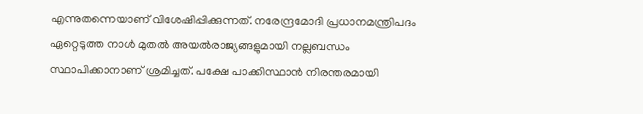എന്നുതന്നെയാണ് വിശേഷിപ്പിക്കുന്നത്. നരേന്ദ്രമോദി പ്രധാനമന്ത്രിപദം ഏറ്റെടുത്ത നാള്‍ മുതല്‍ അയല്‍രാജ്യങ്ങളുമായി നല്ലബന്ധം സ്ഥാപിക്കാനാണ് ശ്രമിച്ചത്. പക്ഷേ പാക്കിസ്ഥാന്‍ നിരന്തരമായി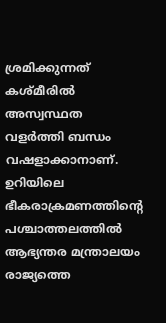ശ്രമിക്കുന്നത് കശ്മീരില്‍ അസ്വസ്ഥത വളര്‍ത്തി ബന്ധം വഷളാക്കാനാണ്. ഉറിയിലെ ഭീകരാക്രമണത്തിന്റെ പശ്ചാത്തലത്തില്‍ ആഭ്യന്തര മന്ത്രാലയം രാജ്യത്തെ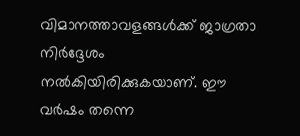വിമാനത്താവളങ്ങള്‍ക്ക് ജാഗ്രതാ നിര്‍ദ്ദേശം നല്‍കിയിരിക്കുകയാണ്. ഈ വര്‍ഷം തന്നെ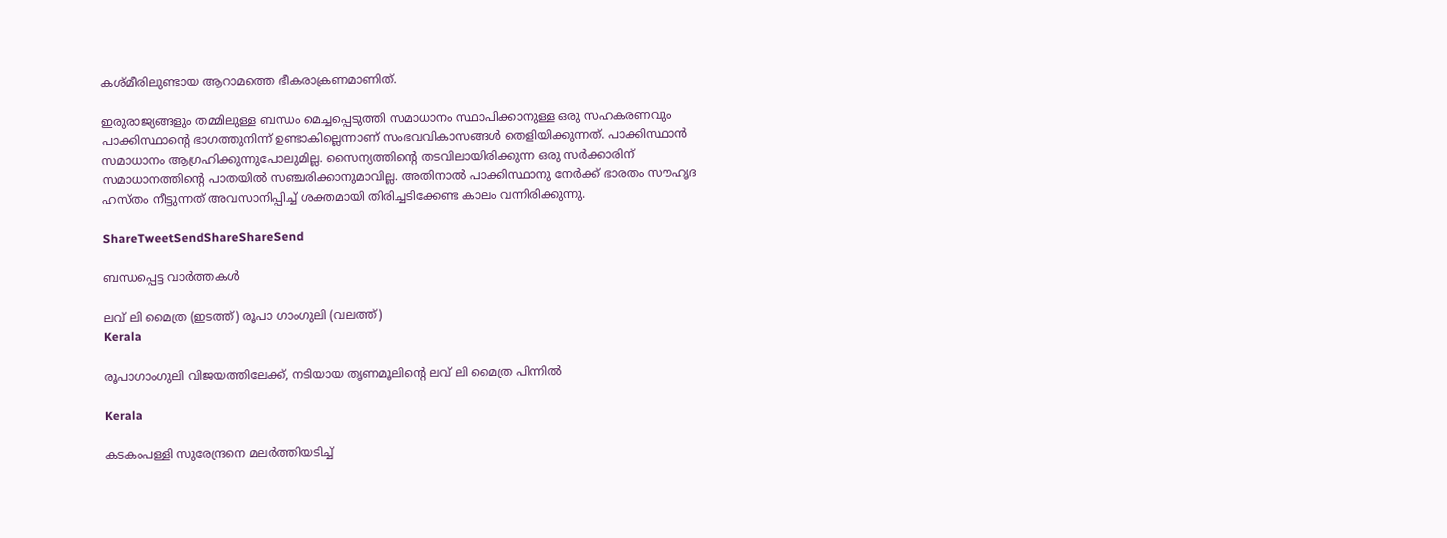കശ്മീരിലുണ്ടായ ആറാമത്തെ ഭീകരാക്രണമാണിത്.

ഇരുരാജ്യങ്ങളും തമ്മിലുള്ള ബന്ധം മെച്ചപ്പെടുത്തി സമാധാനം സ്ഥാപിക്കാനുള്ള ഒരു സഹകരണവും പാക്കിസ്ഥാന്റെ ഭാഗത്തുനിന്ന് ഉണ്ടാകില്ലെന്നാണ് സംഭവവികാസങ്ങള്‍ തെളിയിക്കുന്നത്. പാക്കിസ്ഥാന്‍ സമാധാനം ആഗ്രഹിക്കുന്നുപോലുമില്ല. സൈന്യത്തിന്റെ തടവിലായിരിക്കുന്ന ഒരു സര്‍ക്കാരിന് സമാധാനത്തിന്റെ പാതയില്‍ സഞ്ചരിക്കാനുമാവില്ല. അതിനാല്‍ പാക്കിസ്ഥാനു നേര്‍ക്ക് ഭാരതം സൗഹൃദ ഹസ്തം നീട്ടുന്നത് അവസാനിപ്പിച്ച് ശക്തമായി തിരിച്ചടിക്കേണ്ട കാലം വന്നിരിക്കുന്നു.

ShareTweetSendShareShareSend

ബന്ധപ്പെട്ട വാര്‍ത്തകള്‍

ലവ് ലി മൈത്ര (ഇടത്ത്) രൂപാ ഗാംഗുലി (വലത്ത്)
Kerala

രൂപാഗാംഗുലി വിജയത്തിലേക്ക്, നടിയായ തൃണമൂലിന്റെ ലവ് ലി മൈത്ര പിന്നില്‍

Kerala

കടകംപള്ളി സുരേന്ദ്രനെ മലർത്തിയടിച്ച്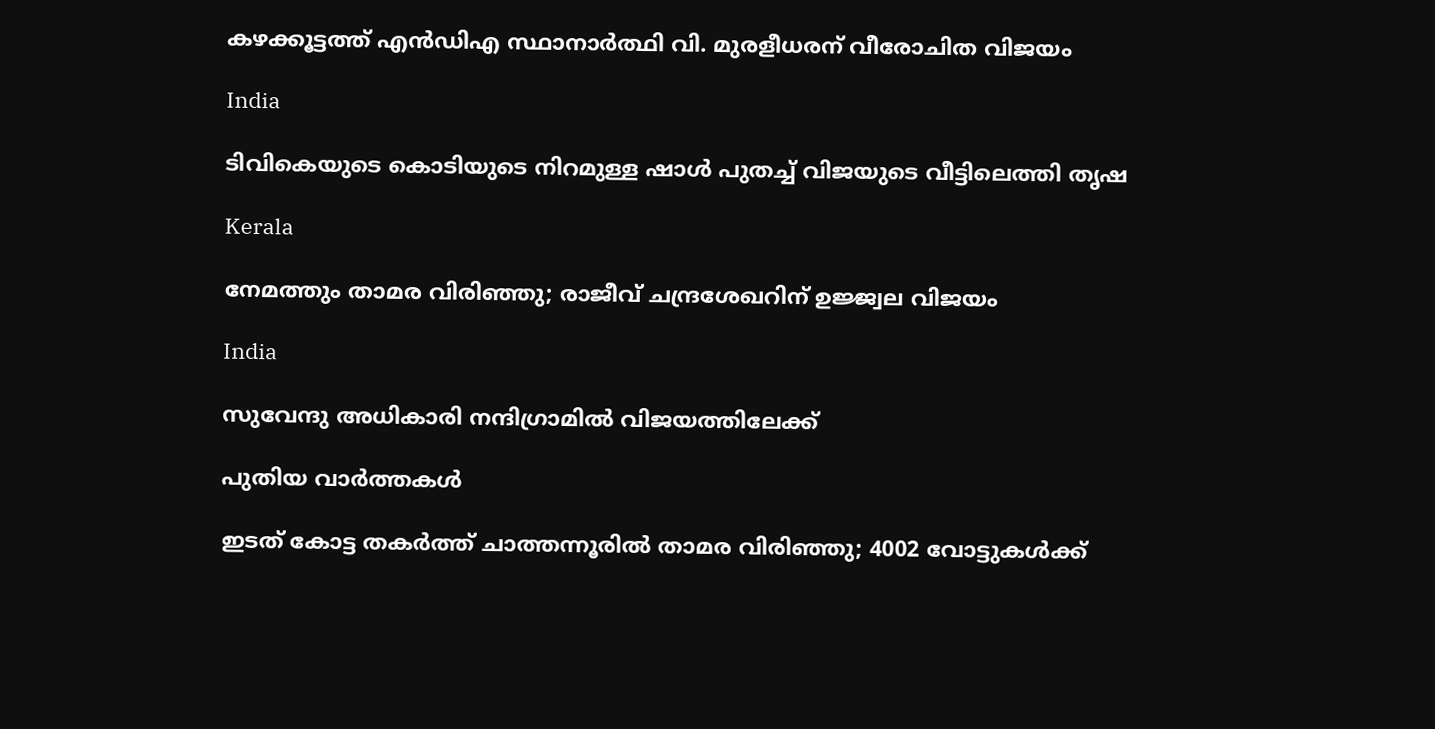കഴക്കൂട്ടത്ത് എൻഡിഎ സ്ഥാനാർത്ഥി വി. മുരളീധരന് വീരോചിത വിജയം

India

ടിവികെയുടെ കൊടിയുടെ നിറമുള്ള ഷാൾ പുതച്ച് വിജയുടെ വീട്ടിലെത്തി തൃഷ

Kerala

നേമത്തും താമര വിരിഞ്ഞു; രാജീവ് ചന്ദ്രശേഖറിന് ഉജ്ജ്വല വിജയം

India

സുവേന്ദു അധികാരി നന്ദിഗ്രാമില്‍ വിജയത്തിലേക്ക്

പുതിയ വാര്‍ത്തകള്‍

ഇടത് കോട്ട തകർത്ത് ചാത്തന്നൂരിൽ താമര വിരിഞ്ഞു; 4002 വോട്ടുകൾക്ക്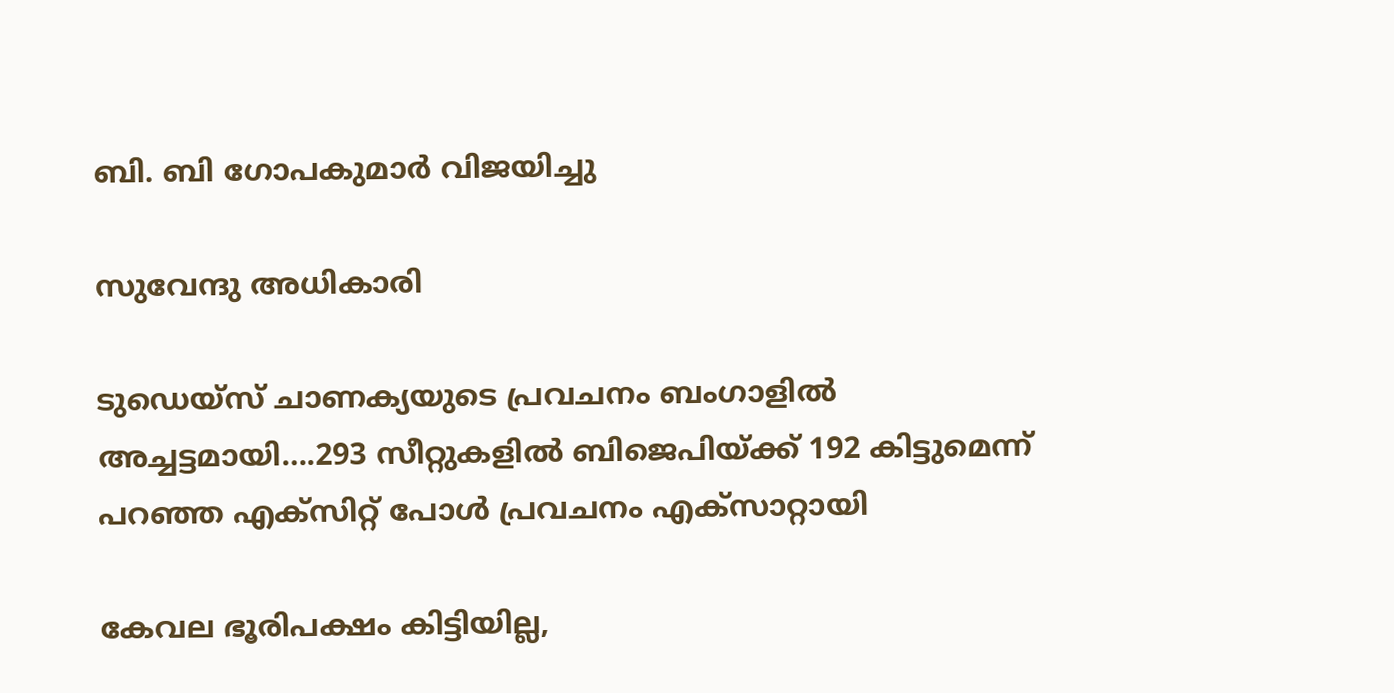ബി. ബി ഗോപകുമാർ വിജയിച്ചു

സുവേന്ദു അധികാരി

ടുഡെയ്സ് ചാണക്യയുടെ പ്രവചനം ബംഗാളില്‍ അച്ചട്ടമായി….293 സീറ്റുകളില്‍ ബിജെപിയ്‌ക്ക് 192 കിട്ടുമെന്ന് പറഞ്ഞ എക്സിറ്റ് പോള്‍ പ്രവചനം എക്സാറ്റായി

കേവല ഭൂരിപക്ഷം കിട്ടിയില്ല,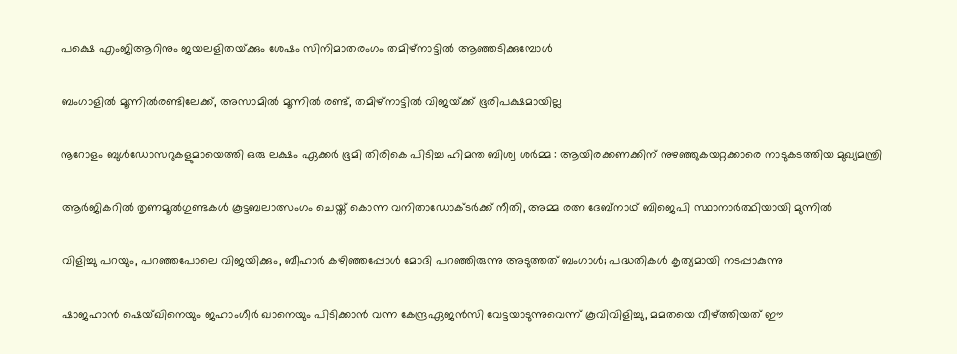പക്ഷെ എംജിആറിനും ജയലളിതയ്‌ക്കും ശേഷം സിനിമാതരംഗം തമിഴ്നാട്ടില്‍ ആഞ്ഞടിക്കുമ്പോള്‍

ബംഗാളിൽ മൂന്നിൽരണ്ടിലേക്ക്, അസാമിൽ മൂന്നിൽ രണ്ട്, തമിഴ്‌നാട്ടിൽ വിജയ്‌ക്ക് ഭൂരിപക്ഷമായില്ല

നൂറോളം ബുൾഡോസറുകളുമായെത്തി ഒരു ലക്ഷം ഏക്കർ ഭൂമി തിരികെ പിടിച്ച ഹിമന്ത ബിശ്വ ശർമ്മ : ആയിരക്കണക്കിന് നുഴഞ്ഞുകയറ്റക്കാരെ നാടുകടത്തിയ മുഖ്യമന്ത്രി

ആര്‍ജികറില്‍ തൃണമൂല്‍ഗുണ്ടകള്‍ കൂട്ടബലാത്സംഗം ചെയ്ത് കൊന്ന വനിതാഡോക്ടര്‍ക്ക് നീതി, അമ്മ രത്ന ദേബ്നാഥ് ബിജെപി സ്ഥാനാര്‍ത്ഥിയായി മുന്നില്‍

വിളിച്ചു പറയും, പറഞ്ഞപോലെ വിജയിക്കും, ബീഹാർ കഴിഞ്ഞപ്പോൾ മോദി പറഞ്ഞിരുന്നു അടുത്തത് ബംഗാൾ; പദ്ധതികൾ കൃത്യമായി നടപ്പാകുന്നു

ഷാജഹാന്‍ ഷെയ്ഖിനെയും ജഹാംഗീര്‍ ഖാനെയും പിടിക്കാന്‍ വന്ന കേന്ദ്രഏജന്‍സി വേട്ടയാടുന്നുവെന്ന് കൂവിവിളിച്ചു, മമതയെ വീഴ്‌ത്തിയത് ഈ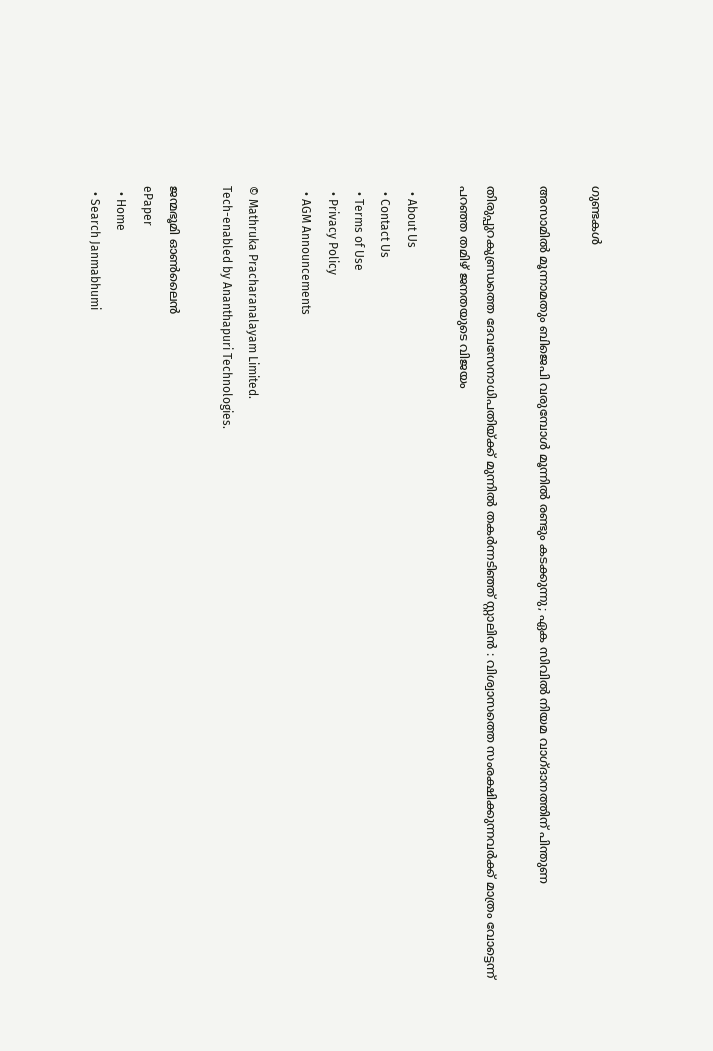ഗുണ്ടകള്‍

അസാമിൽ മൂന്നാമതും ബിജെപി വരുമ്പോൾ മൂന്നിൽ രണ്ടും കടക്കുന്നു; ഏക സിവിൽ നിയമ വാഗ്ദാനത്തിന് പിന്തുണ

തിരുപ്പുറകുണ്ഡ്രത്തെ ദേവസേനാധിപതിയ്‌ക്ക് മുന്നിൽ തകർന്നടിഞ്ഞ് സ്റ്റാലിൻ : വിശ്വാസത്തെ സംരക്ഷിക്കുന്നവർക്ക് മാത്രം വോട്ടെന്ന് പറഞ്ഞ തമിഴ് ജനതയുടെ വിജയം

  • About Us
  • Contact Us
  • Terms of Use
  • Privacy Policy
  • AGM Announcements

© Mathruka Pracharanalayam Limited.
Tech-enabled by Ananthapuri Technologies.

ജന്മഭൂമി ഓണ്‍ലൈന്‍
ePaper
  • Home
  • Search Janmabhumi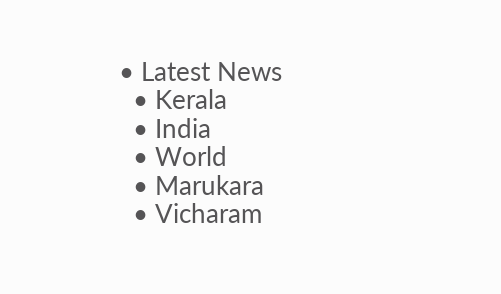• Latest News
  • Kerala
  • India
  • World
  • Marukara
  • Vicharam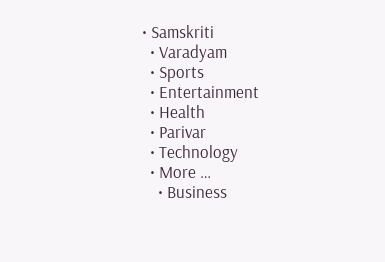• Samskriti
  • Varadyam
  • Sports
  • Entertainment
  • Health
  • Parivar
  • Technology
  • More …
    • Business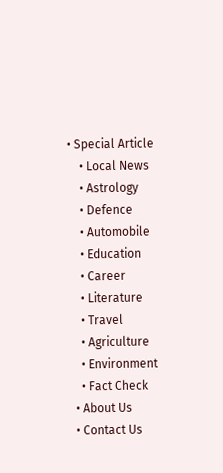• Special Article
    • Local News
    • Astrology
    • Defence
    • Automobile
    • Education
    • Career
    • Literature
    • Travel
    • Agriculture
    • Environment
    • Fact Check
  • About Us
  • Contact Us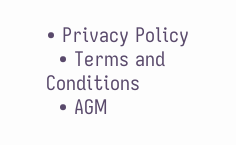• Privacy Policy
  • Terms and Conditions
  • AGM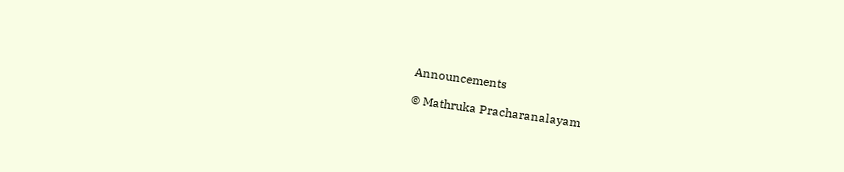Announcements

© Mathruka Pracharanalayam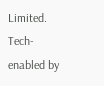Limited.
Tech-enabled by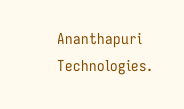Ananthapuri Technologies.